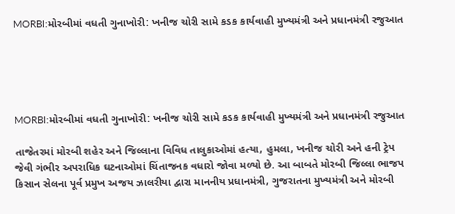MORBI:મોરબીમાં વધતી ગુનાખોરી: ખનીજ ચોરી સામે કડક કાર્યવાહી મુખ્યમંત્રી અને પ્રધાનમંત્રી રજુઆત





MORBI:મોરબીમાં વધતી ગુનાખોરી: ખનીજ ચોરી સામે કડક કાર્યવાહી મુખ્યમંત્રી અને પ્રધાનમંત્રી રજુઆત

તાજેતરમાં મોરબી શહેર અને જિલ્લાના વિવિધ તાલુકાઓમાં હત્યા, હુમલા, ખનીજ ચોરી અને હની ટ્રેપ જેવી ગંભીર અપરાધિક ઘટનાઓમાં ચિંતાજનક વધારો જોવા મળ્યો છે. આ બાબતે મોરબી જિલ્લા ભાજપ કિસાન સેલના પૂર્વ પ્રમુખ અજય ઝાલરીયા દ્વારા માનનીય પ્રધાનમંત્રી, ગુજરાતના મુખ્યમંત્રી અને મોરબી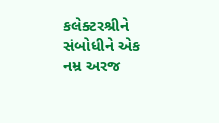કલેક્ટરશ્રીને સંબોધીને એક નમ્ર અરજ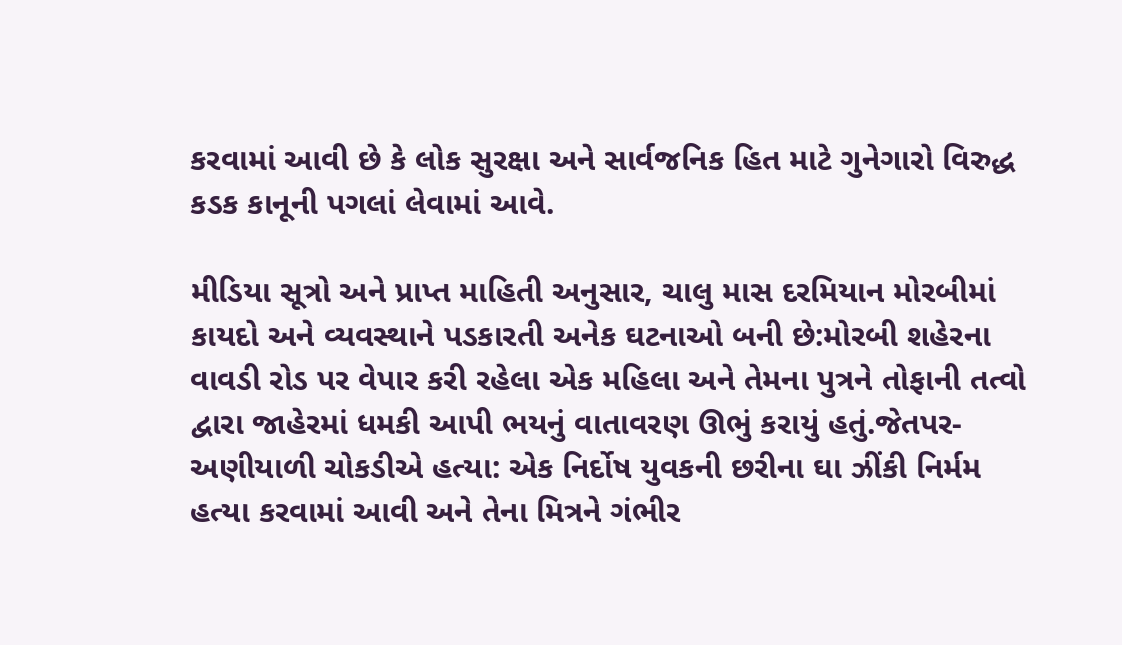કરવામાં આવી છે કે લોક સુરક્ષા અને સાર્વજનિક હિત માટે ગુનેગારો વિરુદ્ધ કડક કાનૂની પગલાં લેવામાં આવે.

મીડિયા સૂત્રો અને પ્રાપ્ત માહિતી અનુસાર, ચાલુ માસ દરમિયાન મોરબીમાં કાયદો અને વ્યવસ્થાને પડકારતી અનેક ઘટનાઓ બની છે:મોરબી શહેરના વાવડી રોડ પર વેપાર કરી રહેલા એક મહિલા અને તેમના પુત્રને તોફાની તત્વો દ્વારા જાહેરમાં ધમકી આપી ભયનું વાતાવરણ ઊભું કરાયું હતું.જેતપર-અણીયાળી ચોકડીએ હત્યા: એક નિર્દોષ યુવકની છરીના ઘા ઝીંકી નિર્મમ હત્યા કરવામાં આવી અને તેના મિત્રને ગંભીર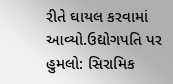રીતે ઘાયલ કરવામાં આવ્યો.ઉદ્યોગપતિ પર હુમલો: સિરામિક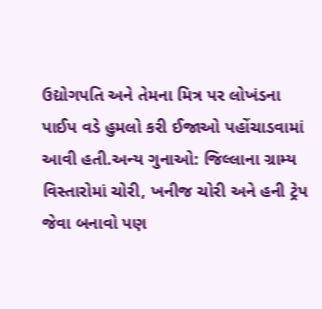ઉદ્યોગપતિ અને તેમના મિત્ર પર લોખંડના પાઈપ વડે હુમલો કરી ઈજાઓ પહોંચાડવામાં આવી હતી.અન્ય ગુનાઓ: જિલ્લાના ગ્રામ્ય વિસ્તારોમાં ચોરી, ખનીજ ચોરી અને હની ટ્રેપ જેવા બનાવો પણ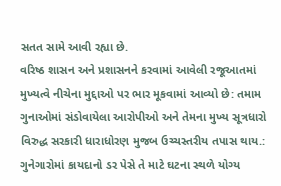સતત સામે આવી રહ્યા છે.
વરિષ્ઠ શાસન અને પ્રશાસનને કરવામાં આવેલી રજૂઆતમાં મુખ્યત્વે નીચેના મુદ્દાઓ પર ભાર મૂકવામાં આવ્યો છે: તમામ ગુનાઓમાં સંડોવાયેલા આરોપીઓ અને તેમના મુખ્ય સૂત્રધારો વિરુદ્ધ સરકારી ધારાધોરણ મુજબ ઉચ્ચસ્તરીય તપાસ થાય.: ગુનેગારોમાં કાયદાનો ડર પેસે તે માટે ઘટના સ્થળે યોગ્ય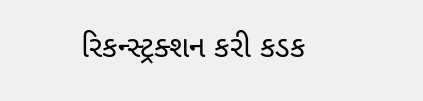રિકન્સ્ટ્રક્શન કરી કડક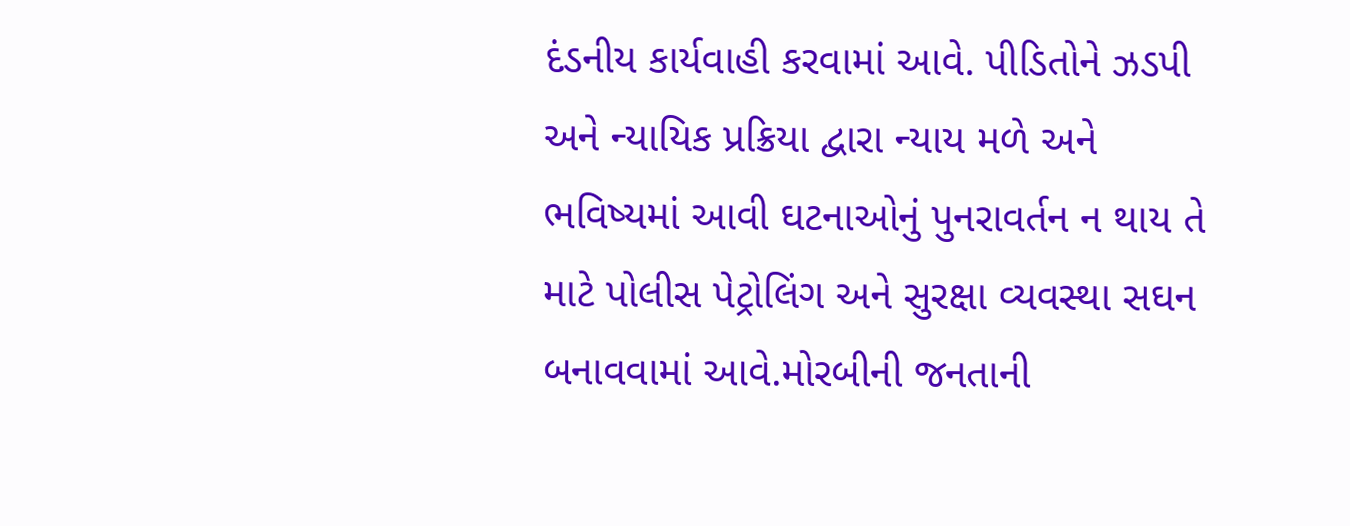દંડનીય કાર્યવાહી કરવામાં આવે. પીડિતોને ઝડપી અને ન્યાયિક પ્રક્રિયા દ્વારા ન્યાય મળે અને ભવિષ્યમાં આવી ઘટનાઓનું પુનરાવર્તન ન થાય તે માટે પોલીસ પેટ્રોલિંગ અને સુરક્ષા વ્યવસ્થા સઘન બનાવવામાં આવે.મોરબીની જનતાની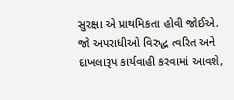સુરક્ષા એ પ્રાથમિકતા હોવી જોઈએ. જો અપરાધીઓ વિરુદ્ધ ત્વરિત અને દાખલારૂપ કાર્યવાહી કરવામાં આવશે,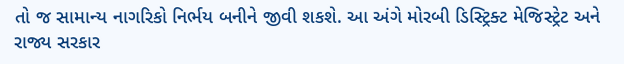તો જ સામાન્ય નાગરિકો નિર્ભય બનીને જીવી શકશે. આ અંગે મોરબી ડિસ્ટ્રિક્ટ મેજિસ્ટ્રેટ અને રાજ્ય સરકાર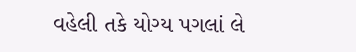વહેલી તકે યોગ્ય પગલાં લે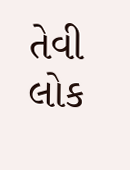તેવી લોક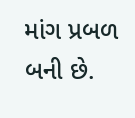માંગ પ્રબળ બની છે.